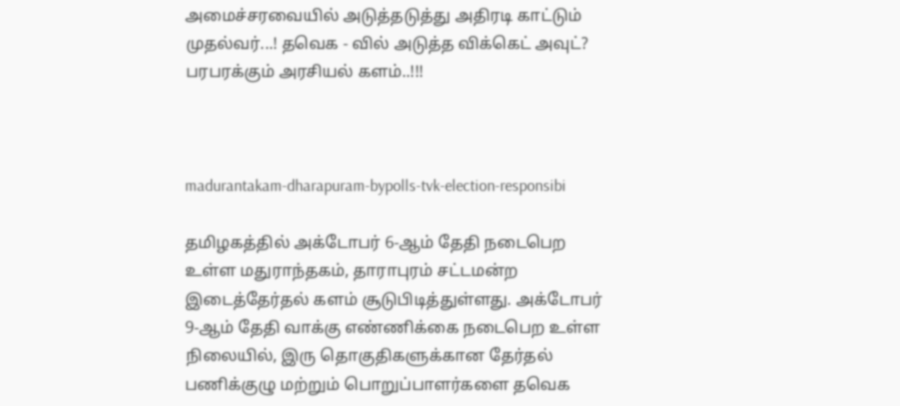அமைச்சரவையில் அடுத்தடுத்து அதிரடி காட்டும் முதல்வர்...! தவெக - வில் அடுத்த விக்கெட் அவுட்? பரபரக்கும் அரசியல் களம்..!!!



madurantakam-dharapuram-bypolls-tvk-election-responsibi

தமிழகத்தில் அக்டோபர் 6-ஆம் தேதி நடைபெற உள்ள மதுராந்தகம், தாராபுரம் சட்டமன்ற இடைத்தேர்தல் களம் சூடுபிடித்துள்ளது. அக்டோபர் 9-ஆம் தேதி வாக்கு எண்ணிக்கை நடைபெற உள்ள நிலையில், இரு தொகுதிகளுக்கான தேர்தல் பணிக்குழு மற்றும் பொறுப்பாளர்களை தவெக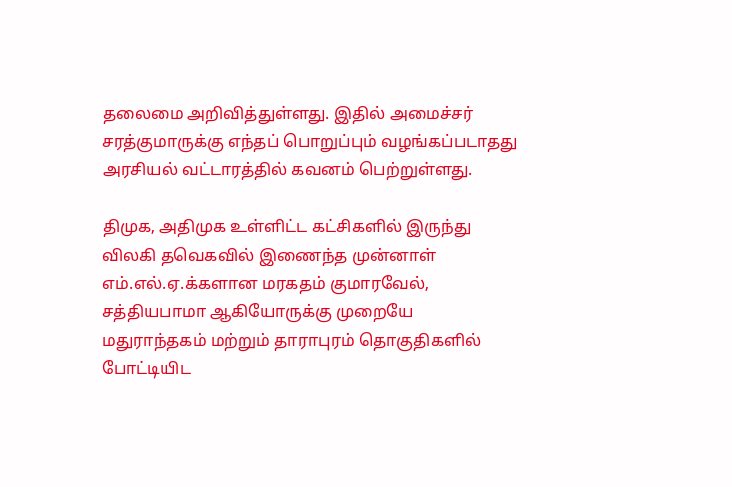தலைமை அறிவித்துள்ளது. இதில் அமைச்சர் சரத்குமாருக்கு எந்தப் பொறுப்பும் வழங்கப்படாதது அரசியல் வட்டாரத்தில் கவனம் பெற்றுள்ளது.

திமுக, அதிமுக உள்ளிட்ட கட்சிகளில் இருந்து விலகி தவெகவில் இணைந்த முன்னாள் எம்.எல்.ஏ.க்களான மரகதம் குமாரவேல், சத்தியபாமா ஆகியோருக்கு முறையே மதுராந்தகம் மற்றும் தாராபுரம் தொகுதிகளில் போட்டியிட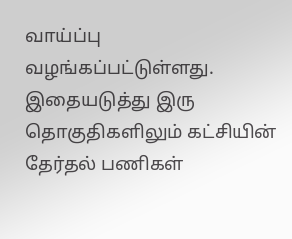வாய்ப்பு வழங்கப்பட்டுள்ளது. இதையடுத்து இரு தொகுதிகளிலும் கட்சியின் தேர்தல் பணிகள்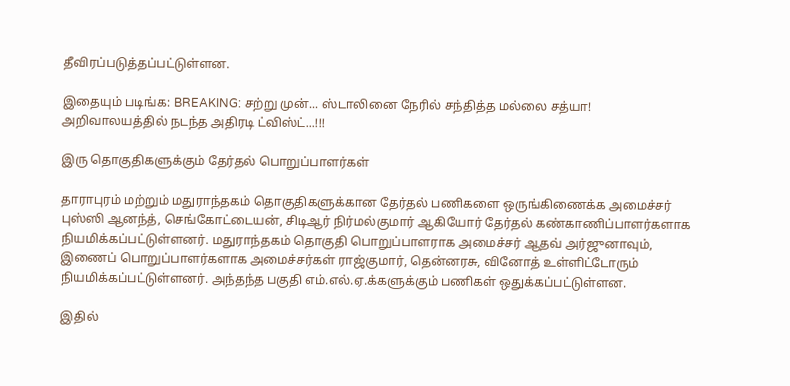தீவிரப்படுத்தப்பட்டுள்ளன.

இதையும் படிங்க: BREAKING: சற்று முன்... ஸ்டாலினை நேரில் சந்தித்த மல்லை சத்யா! அறிவாலயத்தில் நடந்த அதிரடி ட்விஸ்ட்...!!!

இரு தொகுதிகளுக்கும் தேர்தல் பொறுப்பாளர்கள்

தாராபுரம் மற்றும் மதுராந்தகம் தொகுதிகளுக்கான தேர்தல் பணிகளை ஒருங்கிணைக்க அமைச்சர் புஸ்ஸி ஆனந்த், செங்கோட்டையன், சிடிஆர் நிர்மல்குமார் ஆகியோர் தேர்தல் கண்காணிப்பாளர்களாக நியமிக்கப்பட்டுள்ளனர். மதுராந்தகம் தொகுதி பொறுப்பாளராக அமைச்சர் ஆதவ் அர்ஜுனாவும், இணைப் பொறுப்பாளர்களாக அமைச்சர்கள் ராஜ்குமார், தென்னரசு, வினோத் உள்ளிட்டோரும் நியமிக்கப்பட்டுள்ளனர். அந்தந்த பகுதி எம்.எல்.ஏ.க்களுக்கும் பணிகள் ஒதுக்கப்பட்டுள்ளன.

இதில்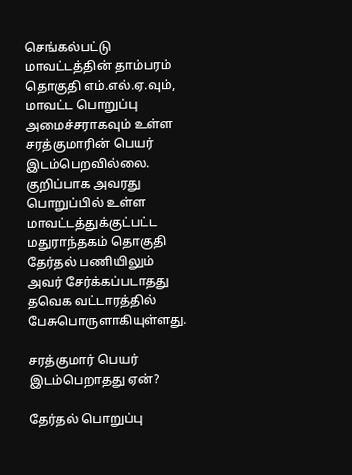செங்கல்பட்டு மாவட்டத்தின் தாம்பரம் தொகுதி எம்.எல்.ஏ.வும், மாவட்ட பொறுப்பு அமைச்சராகவும் உள்ள சரத்குமாரின் பெயர் இடம்பெறவில்லை. குறிப்பாக அவரது பொறுப்பில் உள்ள மாவட்டத்துக்குட்பட்ட மதுராந்தகம் தொகுதி தேர்தல் பணியிலும் அவர் சேர்க்கப்படாதது தவெக வட்டாரத்தில் பேசுபொருளாகியுள்ளது.

சரத்குமார் பெயர் இடம்பெறாதது ஏன்?

தேர்தல் பொறுப்பு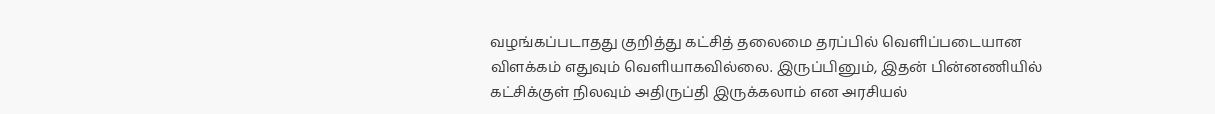வழங்கப்படாதது குறித்து கட்சித் தலைமை தரப்பில் வெளிப்படையான விளக்கம் எதுவும் வெளியாகவில்லை. இருப்பினும், இதன் பின்னணியில் கட்சிக்குள் நிலவும் அதிருப்தி இருக்கலாம் என அரசியல்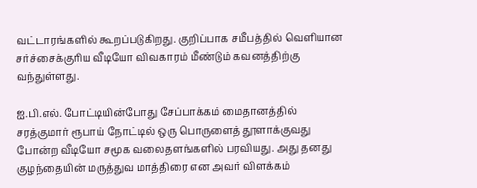வட்டாரங்களில் கூறப்படுகிறது. குறிப்பாக சமீபத்தில் வெளியான சர்ச்சைக்குரிய வீடியோ விவகாரம் மீண்டும் கவனத்திற்கு வந்துள்ளது.

ஐ.பி.எல். போட்டியின்போது சேப்பாக்கம் மைதானத்தில் சரத்குமார் ரூபாய் நோட்டில் ஒரு பொருளைத் தூளாக்குவது போன்ற வீடியோ சமூக வலைதளங்களில் பரவியது. அது தனது குழந்தையின் மருத்துவ மாத்திரை என அவர் விளக்கம்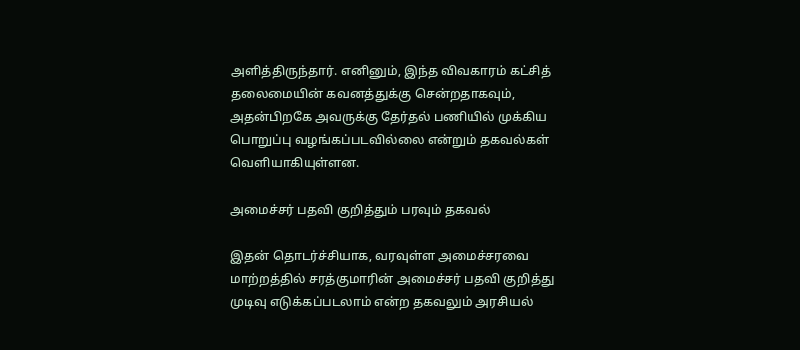அளித்திருந்தார். எனினும், இந்த விவகாரம் கட்சித் தலைமையின் கவனத்துக்கு சென்றதாகவும், அதன்பிறகே அவருக்கு தேர்தல் பணியில் முக்கிய பொறுப்பு வழங்கப்படவில்லை என்றும் தகவல்கள் வெளியாகியுள்ளன.

அமைச்சர் பதவி குறித்தும் பரவும் தகவல்

இதன் தொடர்ச்சியாக, வரவுள்ள அமைச்சரவை மாற்றத்தில் சரத்குமாரின் அமைச்சர் பதவி குறித்து முடிவு எடுக்கப்படலாம் என்ற தகவலும் அரசியல்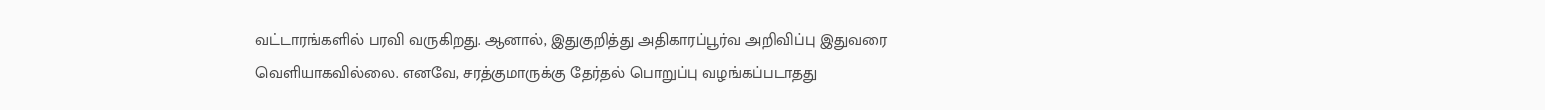வட்டாரங்களில் பரவி வருகிறது. ஆனால், இதுகுறித்து அதிகாரப்பூர்வ அறிவிப்பு இதுவரை வெளியாகவில்லை. எனவே, சரத்குமாருக்கு தேர்தல் பொறுப்பு வழங்கப்படாதது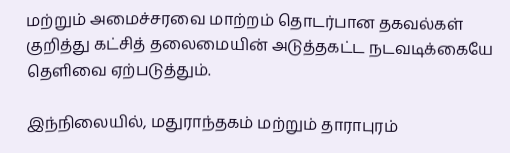மற்றும் அமைச்சரவை மாற்றம் தொடர்பான தகவல்கள் குறித்து கட்சித் தலைமையின் அடுத்தகட்ட நடவடிக்கையே தெளிவை ஏற்படுத்தும்.

இந்நிலையில், மதுராந்தகம் மற்றும் தாராபுரம்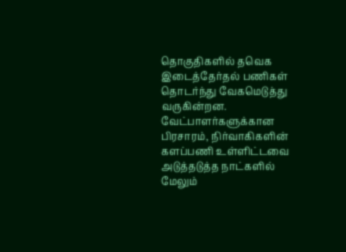தொகுதிகளில் தவெக இடைத்தேர்தல் பணிகள் தொடர்ந்து வேகமெடுத்து வருகின்றன. வேட்பாளர்களுக்கான பிரசாரம், நிர்வாகிகளின் களப்பணி உள்ளிட்டவை அடுத்தடுத்த நாட்களில் மேலும்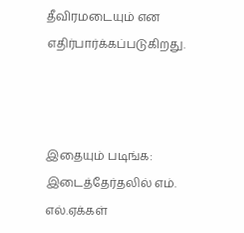தீவிரமடையும் என எதிர்பார்க்கப்படுகிறது.



இதையும் படிங்க: இடைத்தேர்தலில் எம். எல்.ஏக்கள்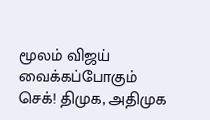மூலம் விஜய் வைக்கப்போகும் செக்! திமுக, அதிமுக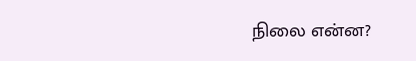நிலை என்ன?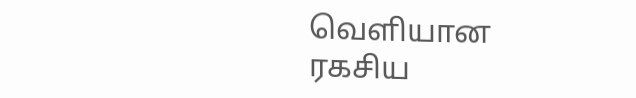வெளியான ரகசிய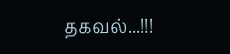தகவல்...!!!